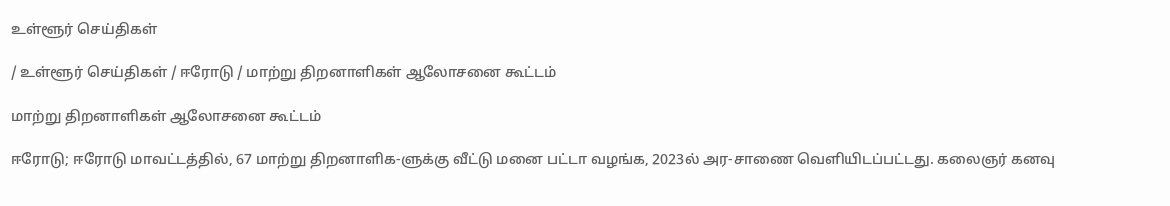உள்ளூர் செய்திகள்

/ உள்ளூர் செய்திகள் / ஈரோடு / மாற்று திறனாளிகள் ஆலோசனை கூட்டம்

மாற்று திறனாளிகள் ஆலோசனை கூட்டம்

ஈரோடு; ஈரோடு மாவட்டத்தில், 67 மாற்று திறனாளிக-ளுக்கு வீட்டு மனை பட்டா வழங்க, 2023ல் அர-சாணை வெளியிடப்பட்டது. கலைஞர் கனவு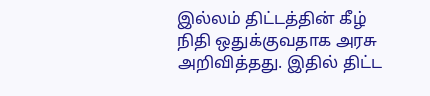இல்லம் திட்டத்தின் கீழ் நிதி ஒதுக்குவதாக அரசு அறிவித்தது. இதில் திட்ட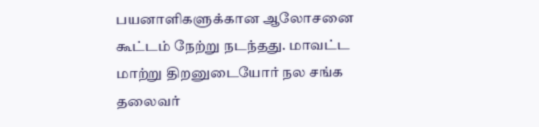பயனாளிகளுக்கான ஆலோசனை கூட்டம் நேற்று நடந்தது. மாவட்ட மாற்று திறனுடையோர் நல சங்க தலைவர்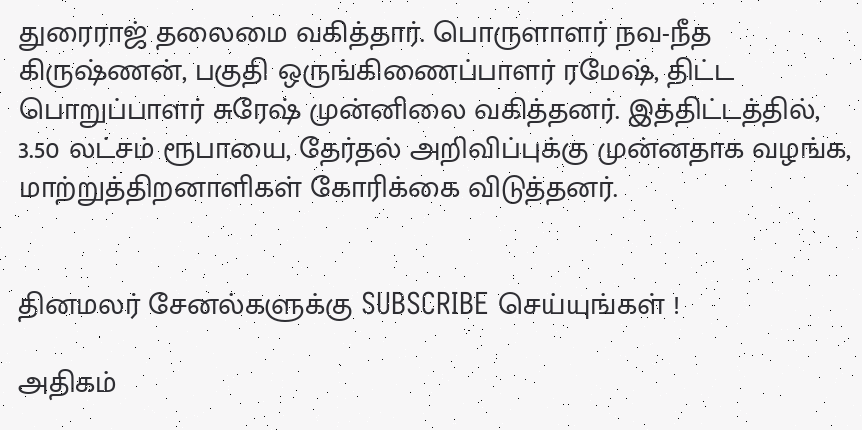துரைராஜ் தலைமை வகித்தார். பொருளாளர் நவ-நீத கிருஷ்ணன், பகுதி ஒருங்கிணைப்பாளர் ரமேஷ், திட்ட பொறுப்பாளர் சுரேஷ் முன்னிலை வகித்தனர். இத்திட்டத்தில், 3.50 லட்சம் ரூபாயை, தேர்தல் அறிவிப்புக்கு முன்னதாக வழங்க, மாற்றுத்திறனாளிகள் கோரிக்கை விடுத்தனர்.


தினமலர் சேனல்களுக்கு SUBSCRIBE செய்யுங்கள் !

அதிகம்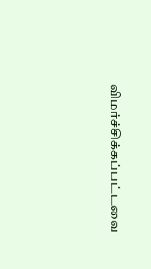விமர்ச்சிக்கப்பட்டவை